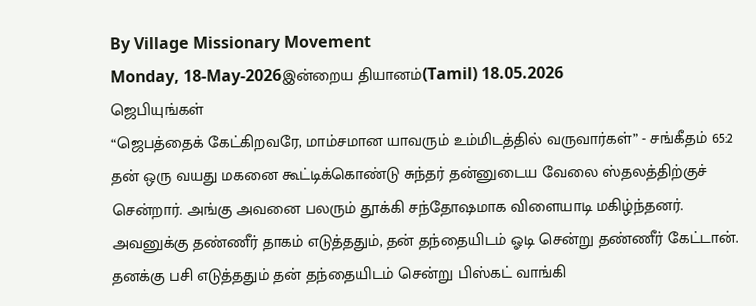By Village Missionary Movement
Monday, 18-May-2026இன்றைய தியானம்(Tamil) 18.05.2026
ஜெபியுங்கள்
“ஜெபத்தைக் கேட்கிறவரே, மாம்சமான யாவரும் உம்மிடத்தில் வருவார்கள்” - சங்கீதம் 65:2
தன் ஒரு வயது மகனை கூட்டிக்கொண்டு சுந்தர் தன்னுடைய வேலை ஸ்தலத்திற்குச் சென்றார். அங்கு அவனை பலரும் தூக்கி சந்தோஷமாக விளையாடி மகிழ்ந்தனர். அவனுக்கு தண்ணீர் தாகம் எடுத்ததும், தன் தந்தையிடம் ஓடி சென்று தண்ணீர் கேட்டான். தனக்கு பசி எடுத்ததும் தன் தந்தையிடம் சென்று பிஸ்கட் வாங்கி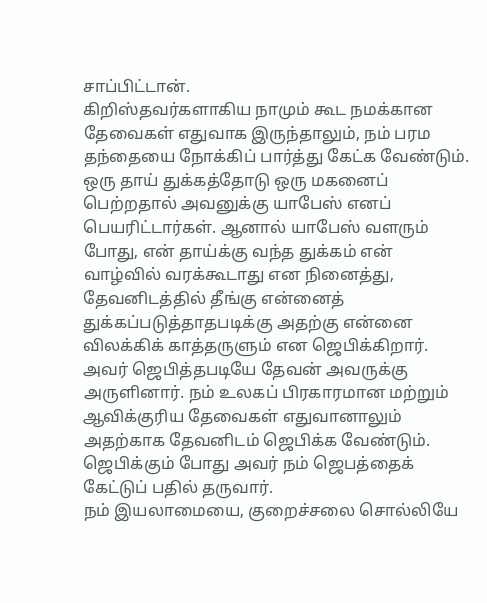சாப்பிட்டான்.
கிறிஸ்தவர்களாகிய நாமும் கூட நமக்கான தேவைகள் எதுவாக இருந்தாலும், நம் பரம தந்தையை நோக்கிப் பார்த்து கேட்க வேண்டும். ஒரு தாய் துக்கத்தோடு ஒரு மகனைப் பெற்றதால் அவனுக்கு யாபேஸ் எனப் பெயரிட்டார்கள். ஆனால் யாபேஸ் வளரும் போது, என் தாய்க்கு வந்த துக்கம் என் வாழ்வில் வரக்கூடாது என நினைத்து, தேவனிடத்தில் தீங்கு என்னைத் துக்கப்படுத்தாதபடிக்கு அதற்கு என்னை விலக்கிக் காத்தருளும் என ஜெபிக்கிறார். அவர் ஜெபித்தபடியே தேவன் அவருக்கு அருளினார். நம் உலகப் பிரகாரமான மற்றும் ஆவிக்குரிய தேவைகள் எதுவானாலும் அதற்காக தேவனிடம் ஜெபிக்க வேண்டும். ஜெபிக்கும் போது அவர் நம் ஜெபத்தைக் கேட்டுப் பதில் தருவார்.
நம் இயலாமையை, குறைச்சலை சொல்லியே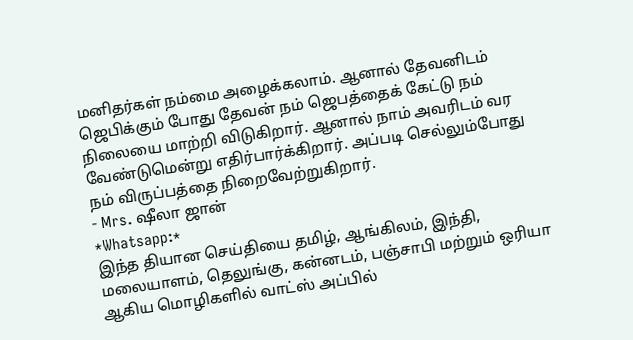மனிதர்கள் நம்மை அழைக்கலாம். ஆனால் தேவனிடம் ஜெபிக்கும் போது தேவன் நம் ஜெபத்தைக் கேட்டு நம் நிலையை மாற்றி விடுகிறார். ஆனால் நாம் அவரிடம் வர வேண்டுமென்று எதிர்பார்க்கிறார். அப்படி செல்லும்போது நம் விருப்பத்தை நிறைவேற்றுகிறார்.
- Mrs. ஷீலா ஜான்
*Whatsapp:*
இந்த தியான செய்தியை தமிழ், ஆங்கிலம், இந்தி, மலையாளம், தெலுங்கு, கன்னடம், பஞ்சாபி மற்றும் ஒரியா ஆகிய மொழிகளில் வாட்ஸ் அப்பில்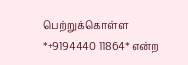பெற்றுக்கொள்ள *+9194440 11864* என்ற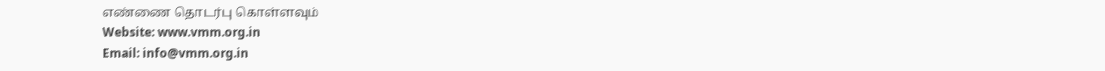எண்ணை தொடர்பு கொள்ளவும்
Website: www.vmm.org.in
Email: info@vmm.org.in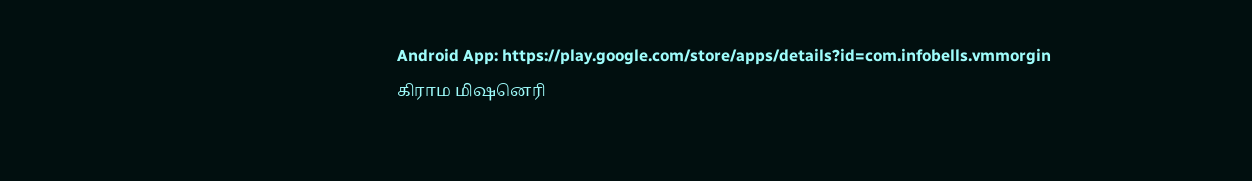Android App: https://play.google.com/store/apps/details?id=com.infobells.vmmorgin
கிராம மிஷனெரி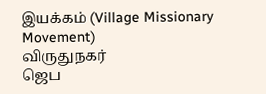இயக்கம் (Village Missionary Movement)
விருதுநகர்
ஜெப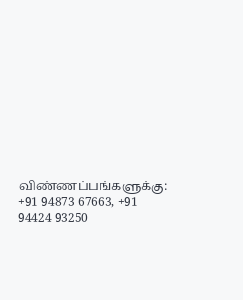விண்ணப்பங்களுக்கு: +91 94873 67663, +91 94424 93250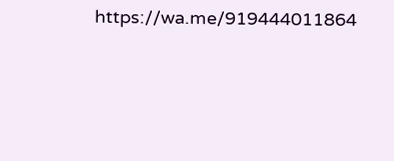https://wa.me/919444011864